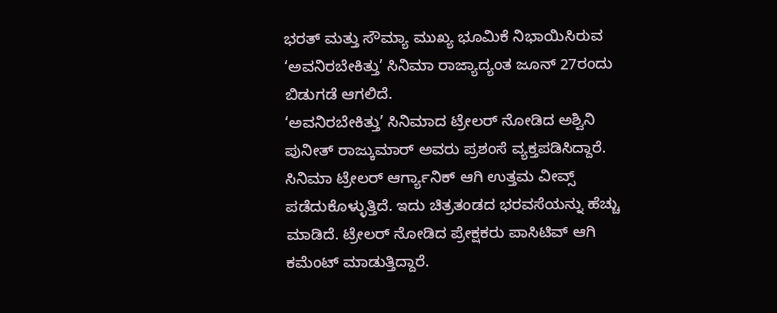ಭರತ್ ಮತ್ತು ಸೌಮ್ಯಾ ಮುಖ್ಯ ಭೂಮಿಕೆ ನಿಭಾಯಿಸಿರುವ ‘ಅವನಿರಬೇಕಿತ್ತು’ ಸಿನಿಮಾ ರಾಜ್ಯಾದ್ಯಂತ ಜೂನ್ 27ರಂದು ಬಿಡುಗಡೆ ಆಗಲಿದೆ.
‘ಅವನಿರಬೇಕಿತ್ತು’ ಸಿನಿಮಾದ ಟ್ರೇಲರ್ ನೋಡಿದ ಅಶ್ವಿನಿ ಪುನೀತ್ ರಾಜ್ಕುಮಾರ್ ಅವರು ಪ್ರಶಂಸೆ ವ್ಯಕ್ತಪಡಿಸಿದ್ದಾರೆ. ಸಿನಿಮಾ ಟ್ರೇಲರ್ ಆರ್ಗ್ಯಾನಿಕ್ ಆಗಿ ಉತ್ತಮ ವೀವ್ಸ್ ಪಡೆದುಕೊಳ್ಳುತ್ತಿದೆ. ಇದು ಚಿತ್ರತಂಡದ ಭರವಸೆಯನ್ನು ಹೆಚ್ಚು ಮಾಡಿದೆ. ಟ್ರೇಲರ್ ನೋಡಿದ ಪ್ರೇಕ್ಷಕರು ಪಾಸಿಟಿವ್ ಆಗಿ ಕಮೆಂಟ್ ಮಾಡುತ್ತಿದ್ದಾರೆ.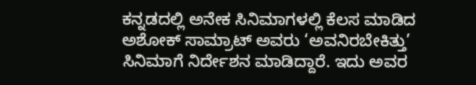ಕನ್ನಡದಲ್ಲಿ ಅನೇಕ ಸಿನಿಮಾಗಳಲ್ಲಿ ಕೆಲಸ ಮಾಡಿದ ಅಶೋಕ್ ಸಾಮ್ರಾಟ್ ಅವರು ‘ಅವನಿರಬೇಕಿತ್ತು’ ಸಿನಿಮಾಗೆ ನಿರ್ದೇಶನ ಮಾಡಿದ್ದಾರೆ. ಇದು ಅವರ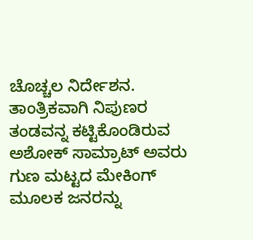ಚೊಚ್ಚಲ ನಿರ್ದೇಶನ. ತಾಂತ್ರಿಕವಾಗಿ ನಿಪುಣರ ತಂಡವನ್ನ ಕಟ್ಟಿಕೊಂಡಿರುವ ಅಶೋಕ್ ಸಾಮ್ರಾಟ್ ಅವರು ಗುಣ ಮಟ್ಟದ ಮೇಕಿಂಗ್ ಮೂಲಕ ಜನರನ್ನು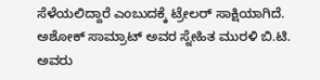ಸೆಳೆಯಲಿದ್ದಾರೆ ಎಂಬುದಕ್ಕೆ ಟ್ರೇಲರ್ ಸಾಕ್ಷಿಯಾಗಿದೆ.
ಅಶೋಕ್ ಸಾಮ್ರಾಟ್ ಅವರ ಸ್ನೇಹಿತ ಮುರಳಿ ಬಿ.ಟಿ. ಅವರು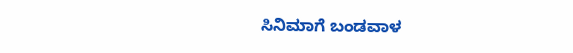ಸಿನಿಮಾಗೆ ಬಂಡವಾಳ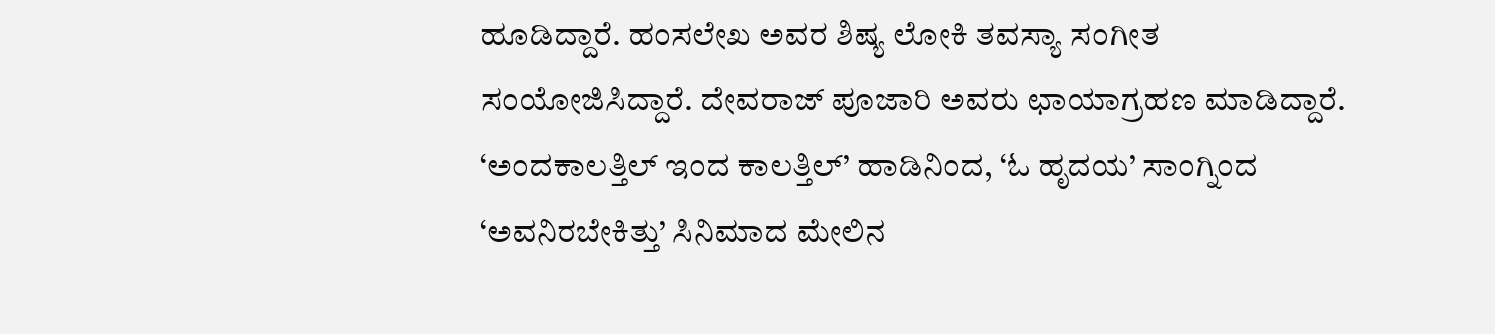ಹೂಡಿದ್ದಾರೆ. ಹಂಸಲೇಖ ಅವರ ಶಿಷ್ಯ ಲೋಕಿ ತವಸ್ಯಾ ಸಂಗೀತ ಸಂಯೋಜಿಸಿದ್ದಾರೆ. ದೇವರಾಜ್ ಪೂಜಾರಿ ಅವರು ಛಾಯಾಗ್ರಹಣ ಮಾಡಿದ್ದಾರೆ.
‘ಅಂದಕಾಲತ್ತಿಲ್ ಇಂದ ಕಾಲತ್ತಿಲ್’ ಹಾಡಿನಿಂದ, ‘ಓ ಹೃದಯ’ ಸಾಂಗ್ನಿಂದ ‘ಅವನಿರಬೇಕಿತ್ತು’ ಸಿನಿಮಾದ ಮೇಲಿನ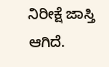ನಿರೀಕ್ಷೆ ಜಾಸ್ತಿ ಆಗಿದೆ.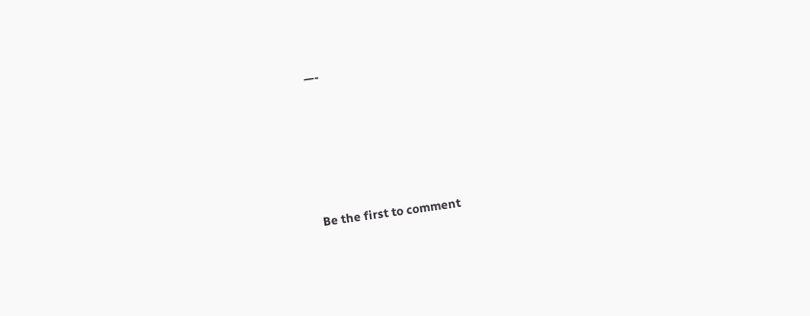—-





Be the first to comment